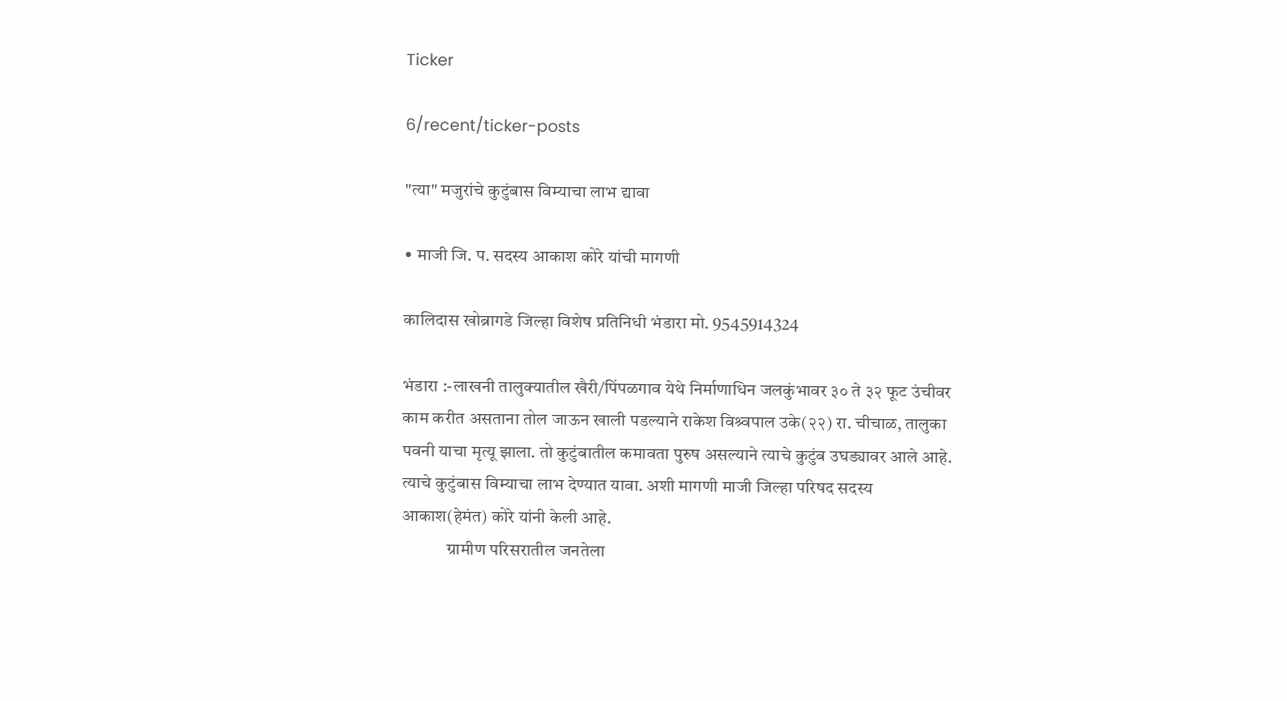Ticker

6/recent/ticker-posts

"त्या" मजुरांचे कुटुंबास विम्याचा लाभ द्यावा

• माजी जि. प. सदस्य आकाश कोरे यांची मागणी

कालिदास खोब्रागडे जिल्हा विशेष प्रतिनिधी भंडारा मो. 9545914324

भंडारा :-लाखनी तालुक्यातील खैरी/पिंपळगाव येथे निर्माणाधिन जलकुंभावर ३० ते ३२ फूट उंचीवर काम करीत असताना तोल जाऊन खाली पडल्याने राकेश विश्र्वपाल उके(२२) रा. चीचाळ, तालुका पवनी याचा मृत्यू झाला. तो कुटुंबातील कमावता पुरुष असल्याने त्याचे कुटुंब उघड्यावर आले आहे. त्याचे कुटुंबास विम्याचा लाभ देण्यात यावा. अशी मागणी माजी जिल्हा परिषद सदस्य आकाश(हेमंत) कोरे यांनी केली आहे.
             ग्रामीण परिसरातील जनतेला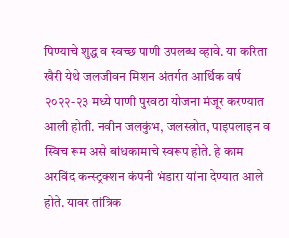पिण्याचे शुद्ध व स्वच्छ पाणी उपलब्ध व्हावे. या करिता खैरी येथे जलजीवन मिशन अंतर्गत आर्थिक वर्ष २०२२-२३ मध्ये पाणी पुरवठा योजना मंजूर करण्यात आली होती. नवीन जलकुंभ, जलस्त्रोत, पाइपलाइन व स्विच रूम असे बांधकामाचे स्वरूप होते. हे काम अरविंद कन्स्ट्रक्शन कंपनी भंडारा यांना देण्यात आले होते. यावर तांत्रिक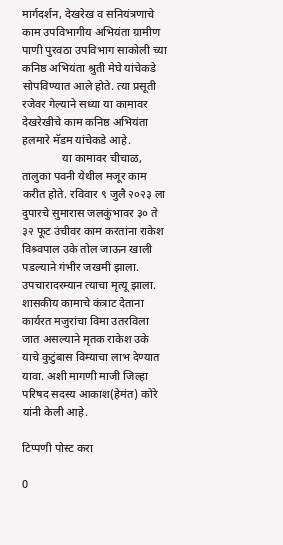मार्गदर्शन, देखरेख व सनियंत्रणाचे काम उपविभागीय अभियंता ग्रामीण पाणी पुरवठा उपविभाग साकोली च्या कनिष्ठ अभियंता श्रुती मेघे यांचेकडे सोपविण्यात आले होते. त्या प्रसूती रजेवर गेल्याने सध्या या कामावर देखरेखीचे काम कनिष्ठ अभियंता हलमारे मॅडम यांचेकडे आहे.
              या कामावर चीचाळ, तालुका पवनी येथील मजूर काम करीत होते. रविवार ९ जुलै २०२३ ला दुपारचे सुमारास जलकुंभावर ३० ते ३२ फूट उंचीवर काम करतांना राकेश विश्र्वपाल उके तोल जाऊन खाली पडल्याने गंभीर जखमी झाला. उपचारादरम्यान त्याचा मृत्यू झाला. शासकीय कामाचे कंत्राट देताना कार्यरत मजुरांचा विमा उतरविला जात असल्याने मृतक राकेश उके याचे कुटुंबास विम्याचा लाभ देण्यात यावा. अशी मागणी माजी जिल्हा परिषद सदस्य आकाश(हेमंत) कोरे यांनी केली आहे.

टिप्पणी पोस्ट करा

0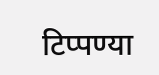टिप्पण्या